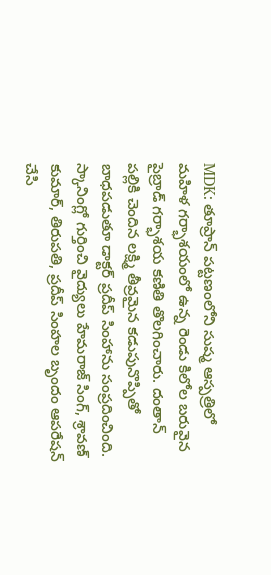MDK: తూప్రాన్ పట్టణంలోని సుష్మ ఆస్పత్రిలో మహిళ గర్భాశయంలో ఉన్న రెండు కిలోల బరువైన పైబ్రాడ్ గర్భాశయ కణితి తొలగించారు. దంతాన్ పల్లికి చెందిన లక్ష్మి తీవ్రమైన కడుపునొప్పితో బాధపడుతూ డాక్టర్ ప్రదీప్ సింహాను సంప్రదించింది. స్కానింగ్లో గుర్తించి వైద్యులు హేమరాజ్ సింగ్, శ్రావణ్ కుమార్, తిరుపతి, ప్రదీప్ సింహల బృందం ఆపరేషన్ చేసి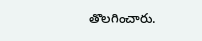తొలగించారు.